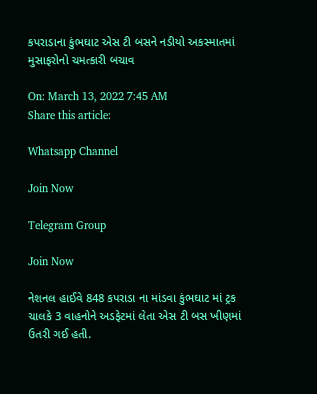કપરાડાના કુંભઘાટ એસ ટી બસને નડીયો અકસ્માતમાં મુસાફરોનો ચમત્કારી બચાવ

On: March 13, 2022 7:45 AM
Share this article:

Whatsapp Channel

Join Now

Telegram Group

Join Now

નેશનલ હાઈવે 848 કપરાડા ના માંડવા કુંભઘાટ માં ટ્રક ચાલકે 3 વાહનોને અડફેટમાં લેતા એસ ટી બસ ખીણમાં ઉતરી ગઈ હતી.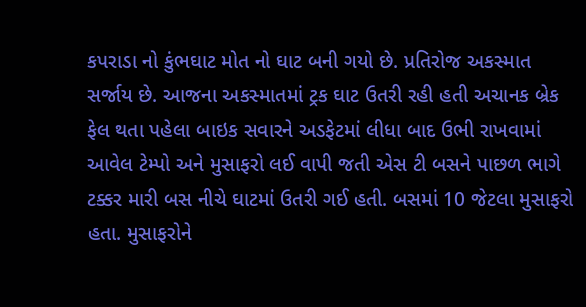કપરાડા નો કુંભઘાટ મોત નો ઘાટ બની ગયો છે. પ્રતિરોજ અકસ્માત સર્જાય છે. આજના અકસ્માતમાં ટ્રક ઘાટ ઉતરી રહી હતી અચાનક બ્રેક ફેલ થતા પહેલા બાઇક સવારને અડફેટમાં લીધા બાદ ઉભી રાખવામાં આવેલ ટેમ્પો અને મુસાફરો લઈ વાપી જતી એસ ટી બસને પાછળ ભાગે ટક્કર મારી બસ નીચે ઘાટમાં ઉતરી ગઈ હતી. બસમાં 10 જેટલા મુસાફરો હતા. મુસાફરોને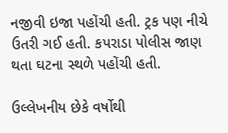નજીવી ઇજા પહોંચી હતી. ટ્રક પણ નીચે ઉતરી ગઈ હતી. કપરાડા પોલીસ જાણ થતા ઘટના સ્થળે પહોંચી હતી.

ઉલ્લેખનીય છેકે વર્ષોથી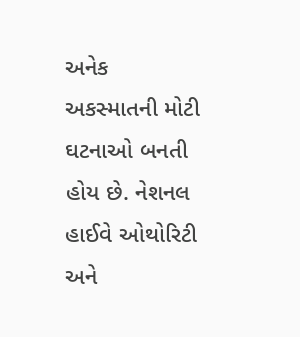અનેક અકસ્માતની મોટી ઘટનાઓ બનતી હોય છે. નેશનલ હાઈવે ઓથોરિટી અને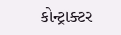કોન્ટ્રાક્ટર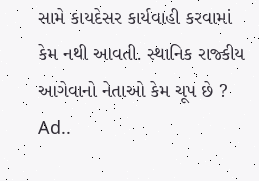સામે કાયદેસર કાર્યવાહી કરવામાં કેમ નથી આવતી. સ્થાનિક રાજ્કીય આગેવાનો નેતાઓ કેમ ચૂપ છે ?
Ad..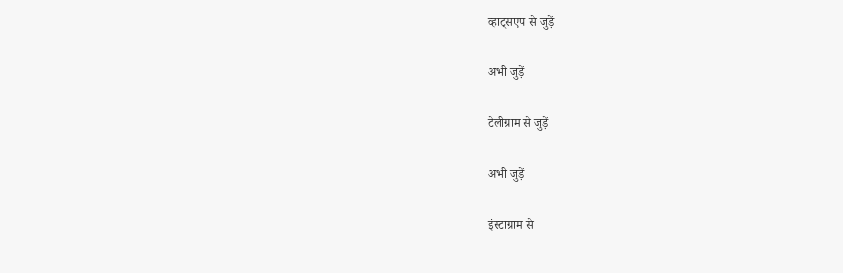व्हाट्सएप से जुड़ें

अभी जुड़ें

टेलीग्राम से जुड़ें

अभी जुड़ें

इंस्टाग्राम से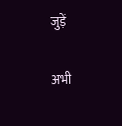जुड़ें

अभी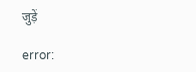जुड़ें

error: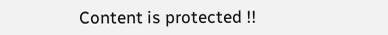Content is protected !!